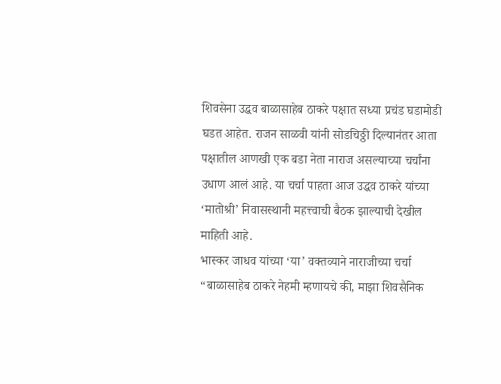शिवसेना उद्धव बाळासाहेब ठाकरे पक्षात सध्या प्रचंड घडामोडी घडत आहेत. राजन साळवी यांनी सोडचिठ्ठी दिल्यानंतर आता पक्षातील आणखी एक बडा नेता नाराज असल्याच्या चर्चांना उधाण आलं आहे. या चर्चा पाहता आज उद्धव ठाकरे यांच्या ‘मातोश्री’ निवासस्थानी महत्त्वाची बैठक झाल्याची देखील माहिती आहे.
भास्कर जाधव यांच्या ‘या’ वक्तव्याने नाराजीच्या चर्चा
“बाळासाहेब ठाकरे नेहमी म्हणायचे की, माझा शिवसैनिक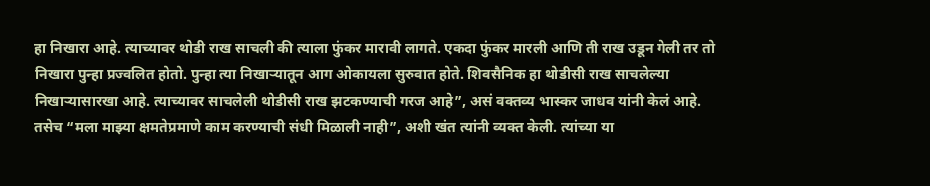हा निखारा आहे. त्याच्यावर थोडी राख साचली की त्याला फुंकर मारावी लागते. एकदा फुंकर मारली आणि ती राख उडून गेली तर तो निखारा पुन्हा प्रज्वलित होतो. पुन्हा त्या निखाऱ्यातून आग ओकायला सुरुवात होते. शिवसैनिक हा थोडीसी राख साचलेल्या निखाऱ्यासारखा आहे. त्याच्यावर साचलेली थोडीसी राख झटकण्याची गरज आहे”, असं वक्तव्य भास्कर जाधव यांनी केलं आहे. तसेच “मला माझ्या क्षमतेप्रमाणे काम करण्याची संधी मिळाली नाही”, अशी खंत त्यांनी व्यक्त केली. त्यांच्या या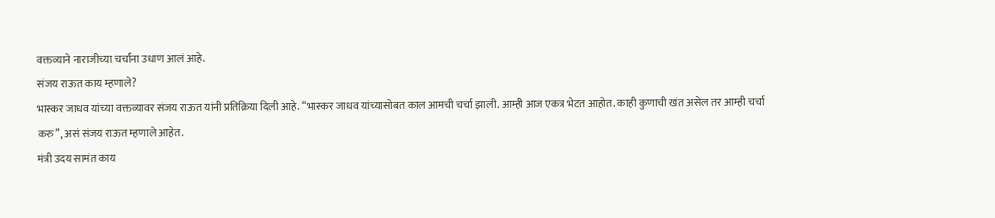वक्तव्याने नाराजीच्या चर्चांना उधाण आलं आहे.
संजय राऊत काय म्हणाले?
भास्कर जाधव यांच्या वक्तव्यावर संजय राऊत यांनी प्रतिक्रिया दिली आहे. “भास्कर जाधव यांच्यासोबत काल आमची चर्चा झाली. आम्ही आज एकत्र भेटत आहोत. काही कुणाची खंत असेल तर आम्ही चर्चा करु”, असं संजय राऊत म्हणाले आहेत.
मंत्री उदय सामंत काय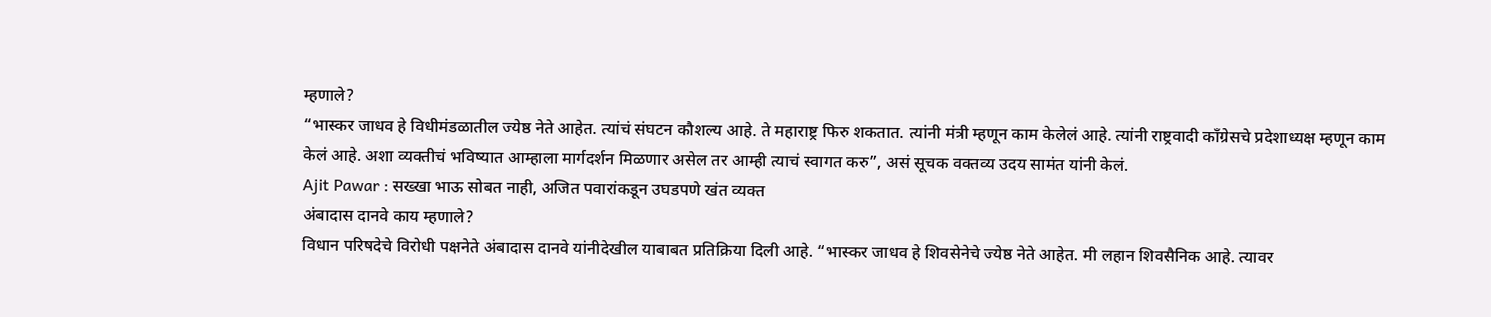म्हणाले?
“भास्कर जाधव हे विधीमंडळातील ज्येष्ठ नेते आहेत. त्यांचं संघटन कौशल्य आहे. ते महाराष्ट्र फिरु शकतात. त्यांनी मंत्री म्हणून काम केलेलं आहे. त्यांनी राष्ट्रवादी काँग्रेसचे प्रदेशाध्यक्ष म्हणून काम केलं आहे. अशा व्यक्तीचं भविष्यात आम्हाला मार्गदर्शन मिळणार असेल तर आम्ही त्याचं स्वागत करु”, असं सूचक वक्तव्य उदय सामंत यांनी केलं.
Ajit Pawar : सख्खा भाऊ सोबत नाही, अजित पवारांकडून उघडपणे खंत व्यक्त
अंबादास दानवे काय म्हणाले?
विधान परिषदेचे विरोधी पक्षनेते अंबादास दानवे यांनीदेखील याबाबत प्रतिक्रिया दिली आहे. “भास्कर जाधव हे शिवसेनेचे ज्येष्ठ नेते आहेत. मी लहान शिवसैनिक आहे. त्यावर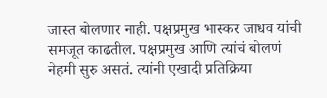जास्त बोलणार नाही. पक्षप्रमुख भास्कर जाधव यांची समजूत काढतील. पक्षप्रमुख आणि त्यांचं बोलणं नेहमी सुरु असतं. त्यांनी एखादी प्रतिक्रिया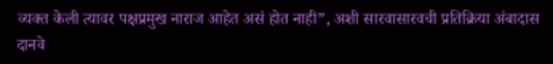व्यक्त केली त्यावर पक्षप्रमुख नाराज आहेत असं होत नाही”, अशी सारवासारवची प्रतिक्रिया अंबादास दानवे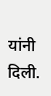यांनी दिली.